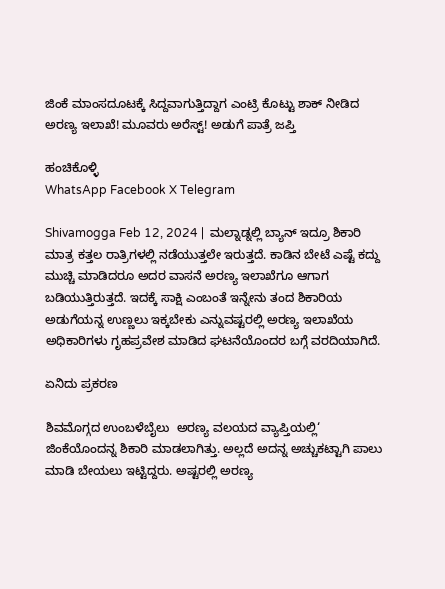ಜಿಂಕೆ ಮಾಂಸದೂಟಕ್ಕೆ ಸಿದ್ದವಾಗುತ್ತಿದ್ದಾಗ ಎಂಟ್ರಿ ಕೊಟ್ಟು ಶಾಕ್ ನೀಡಿದ ಅರಣ್ಯ ಇಲಾಖೆ! ಮೂವರು ಅರೆಸ್ಟ್! ಅಡುಗೆ ಪಾತ್ರೆ ಜಪ್ತಿ

ಹಂಚಿಕೊಳ್ಳಿ
WhatsApp Facebook X Telegram

Shivamogga Feb 12, 2024 |  ಮಲ್ನಾಡ್ನಲ್ಲಿ ಬ್ಯಾನ್ ಇದ್ರೂ ಶಿಕಾರಿ ಮಾತ್ರ ಕತ್ತಲ ರಾತ್ರಿಗಳಲ್ಲಿ ನಡೆಯುತ್ತಲೇ ಇರುತ್ತದೆ. ಕಾಡಿನ ಬೇಟೆ ಎಷ್ಟೆ ಕದ್ದು ಮುಚ್ಚಿ ಮಾಡಿದರೂ ಅದರ ವಾಸನೆ ಅರಣ್ಯ ಇಲಾಖೆಗೂ ಆಗಾಗ ಬಡಿಯುತ್ತಿರುತ್ತದೆ. ಇದಕ್ಕೆ ಸಾಕ್ಷಿ ಎಂಬಂತೆ ಇನ್ನೇನು ತಂದ ಶಿಕಾರಿಯ ಅಡುಗೆಯನ್ನ ಉಣ್ಣಲು ಇಕ್ಕಬೇಕು ಎನ್ನುವಷ್ಟರಲ್ಲಿ ಅರಣ್ಯ ಇಲಾಖೆಯ ಅಧಿಕಾರಿಗಳು ಗೃಹಪ್ರವೇಶ ಮಾಡಿದ ಘಟನೆಯೊಂದರ ಬಗ್ಗೆ ವರದಿಯಾಗಿದೆ.

ಏನಿದು ಪ್ರಕರಣ

ಶಿವಮೊಗ್ಗದ ಉಂಬಳೆಬೈಲು  ಅರಣ್ಯ ವಲಯದ ವ್ಯಾಪ್ತಿಯಲ್ಲಿ‘ ಜಿಂಕೆಯೊಂದನ್ನ ಶಿಕಾರಿ ಮಾಡಲಾಗಿತ್ತು. ಅಲ್ಲದೆ ಅದನ್ನ ಅಚ್ಚುಕಟ್ಟಾಗಿ ಪಾಲು ಮಾಡಿ ಬೇಯಲು ಇಟ್ಟಿದ್ದರು. ಅಷ್ಟರಲ್ಲಿ ಅರಣ್ಯ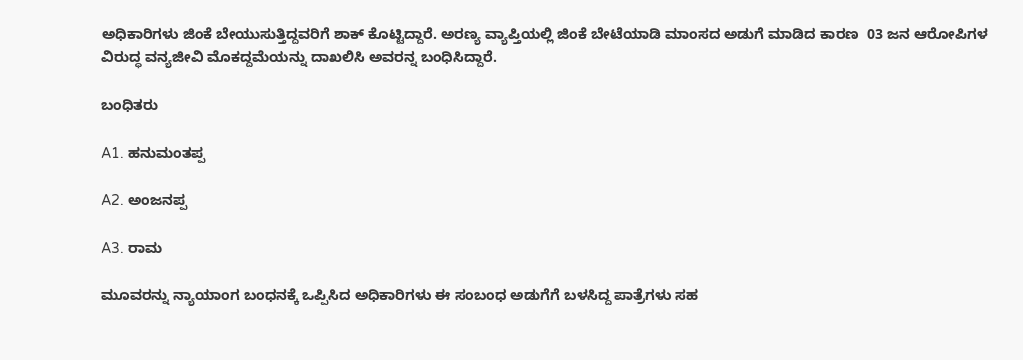ಅಧಿಕಾರಿಗಳು ಜಿಂಕೆ ಬೇಯುಸುತ್ತಿದ್ದವರಿಗೆ ಶಾಕ್ ಕೊಟ್ಟಿದ್ದಾರೆ. ಅರಣ್ಯ ವ್ಯಾಪ್ತಿಯಲ್ಲಿ ಜಿಂಕೆ ಬೇಟೆಯಾಡಿ ಮಾಂಸದ ಅಡುಗೆ ಮಾಡಿದ ಕಾರಣ  03 ಜನ ಆರೋಪಿಗಳ ವಿರುದ್ಧ ವನ್ಯಜೀವಿ ಮೊಕದ್ದಮೆಯನ್ನು ದಾಖಲಿಸಿ ಅವರನ್ನ ಬಂಧಿಸಿದ್ದಾರೆ.

ಬಂಧಿತರು

A1. ಹನುಮಂತಪ್ಪ

A2. ಅಂಜನಪ್ಪ

A3. ರಾಮ

ಮೂವರನ್ನು ನ್ಯಾಯಾಂಗ ಬಂಧನಕ್ಕೆ ಒಪ್ಪಿಸಿದ ಅಧಿಕಾರಿಗಳು ಈ ಸಂಬಂಧ ಅಡುಗೆಗೆ ಬಳಸಿದ್ದ ಪಾತ್ರೆಗಳು ಸಹ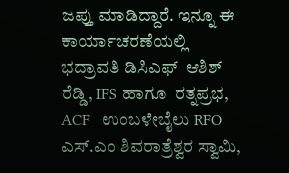ಜಪ್ತು ಮಾಡಿದ್ದಾರೆ. ಇನ್ನೂ ಈ ಕಾರ್ಯಾಚರಣೆಯಲ್ಲಿ  ಭದ್ರಾವತಿ ಡಿಸಿಎಫ್  ಆಶಿಶ್ ರೆಡ್ಡಿ, IFS ಹಾಗೂ  ರತ್ನಪ್ರಭ, ACF   ಉಂಬಳೇಬೈಲು RFO ಎಸ್.ಎಂ ಶಿವರಾತ್ರೆಶ್ವರ ಸ್ವಾಮಿ,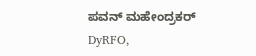ಪವನ್ ಮಹೇಂದ್ರಕರ್ DyRFO,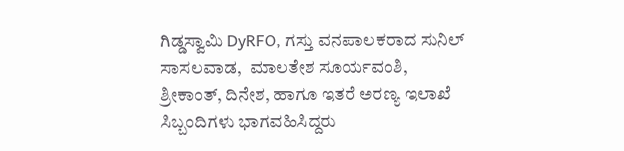ಗಿಡ್ಡಸ್ವಾಮಿ DyRFO, ಗಸ್ತು ವನಪಾಲಕರಾದ ಸುನಿಲ್ ಸಾಸಲವಾಡ,  ಮಾಲತೇಶ ಸೂರ್ಯವಂಶಿ,  ಶ್ರೀಕಾಂತ್, ದಿನೇಶ, ಹಾಗೂ ಇತರೆ ಅರಣ್ಯ ಇಲಾಖೆ ಸಿಬ್ಬಂದಿಗಳು ಭಾಗವಹಿಸಿದ್ದರು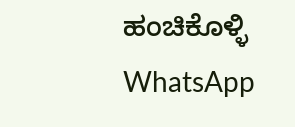ಹಂಚಿಕೊಳ್ಳಿ
WhatsApp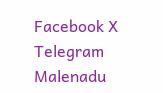Facebook X Telegram
Malenadu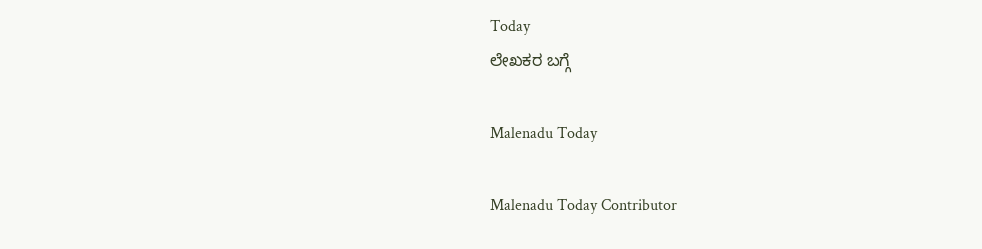Today
ಲೇಖಕರ ಬಗ್ಗೆ

Malenadu Today

Malenadu Today Contributor